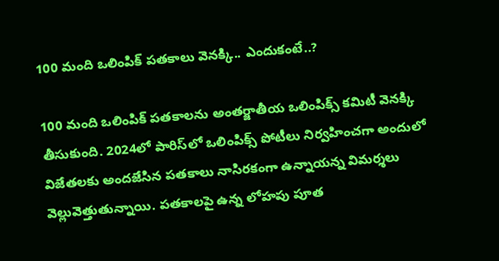100 మంది ఒలింపిక్‌ పతకాలు వెనక్కి.. ఎందుకంటే..?

100 మంది ఒలింపిక్ పతకాలను అంతర్జాతీయ ఒలింపిక్స్ కమిటీ వెనక్కి తీసుకుంది. 2024లో పారిస్‌లో‌ ఒలింపిక్స్ పోటీలు నిర్వహించగా అందులో విజేతలకు అందజేసిన ‌పతకాలు నాసిరకంగా ఉన్నాయన్న విమర్శలు వెల్లువెత్తుతున్నాయి. పతకాలపై ఉన్న లోహపు పూత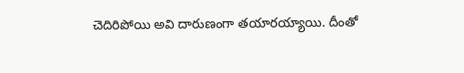చెదిరిపోయి అవి దారుణంగా తయారయ్యాయి. దీంతో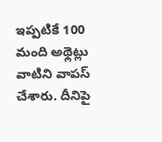ఇప్పటికే 100 మంది అథ్లెట్లు వాటిని వాపస్‌ చేశారు. దీనిపై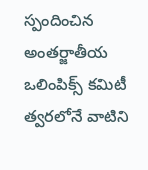స్పందించిన అంతర్జాతీయ ఒలింపిక్స్‌ కమిటీ త్వరలోనే వాటిని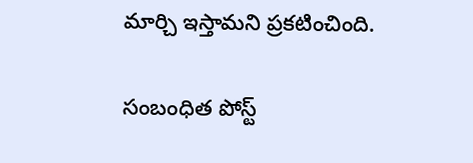మార్చి ఇస్తామని ప్రకటించింది.

సంబంధిత పోస్ట్